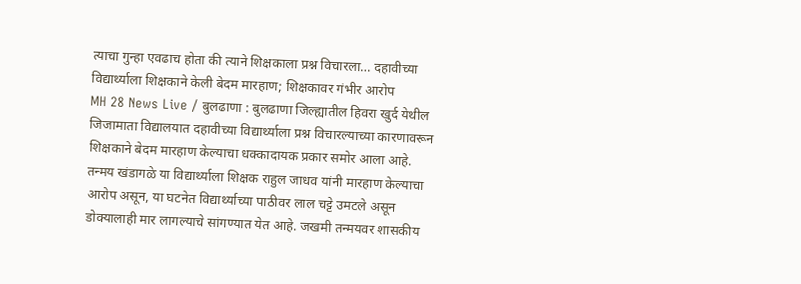त्याचा गुन्हा एवढाच होता की त्याने शिक्षकाला प्रश्न विचारला… दहावीच्या विद्यार्थ्याला शिक्षकाने केली बेदम मारहाण; शिक्षकावर गंभीर आरोप
MH 28 News Live / बुलढाणा : बुलढाणा जिल्ह्यातील हिवरा खुर्द येथील जिजामाता विद्यालयात दहावीच्या विद्यार्थ्याला प्रश्न विचारल्याच्या कारणावरून शिक्षकाने बेदम मारहाण केल्याचा धक्कादायक प्रकार समोर आला आहे. तन्मय खंडागळे या विद्यार्थ्याला शिक्षक राहुल जाधव यांनी मारहाण केल्याचा आरोप असून, या घटनेत विद्यार्थ्याच्या पाठीवर लाल चट्टे उमटले असून डोक्यालाही मार लागल्याचे सांगण्यात येत आहे. जखमी तन्मयवर शासकीय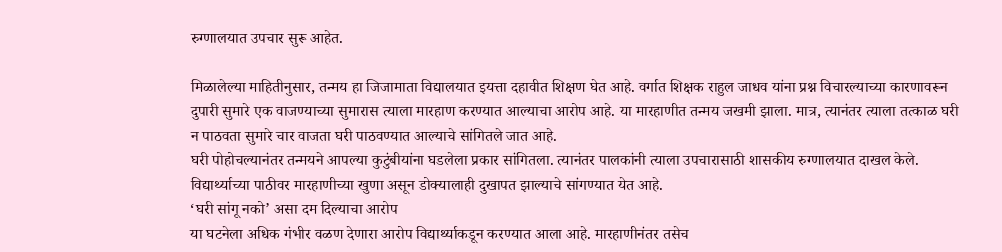रुग्णालयात उपचार सुरू आहेत.

मिळालेल्या माहितीनुसार, तन्मय हा जिजामाता विद्यालयात इयत्ता दहावीत शिक्षण घेत आहे. वर्गात शिक्षक राहुल जाधव यांना प्रश्न विचारल्याच्या कारणावरून दुपारी सुमारे एक वाजण्याच्या सुमारास त्याला मारहाण करण्यात आल्याचा आरोप आहे. या मारहाणीत तन्मय जखमी झाला. मात्र, त्यानंतर त्याला तत्काळ घरी न पाठवता सुमारे चार वाजता घरी पाठवण्यात आल्याचे सांगितले जात आहे.
घरी पोहोचल्यानंतर तन्मयने आपल्या कुटुंबीयांना घडलेला प्रकार सांगितला. त्यानंतर पालकांनी त्याला उपचारासाठी शासकीय रुग्णालयात दाखल केले. विद्यार्थ्याच्या पाठीवर मारहाणीच्या खुणा असून डोक्यालाही दुखापत झाल्याचे सांगण्यात येत आहे.
‘घरी सांगू नको’ असा दम दिल्याचा आरोप
या घटनेला अधिक गंभीर वळण देणारा आरोप विद्यार्थ्याकडून करण्यात आला आहे. मारहाणीनंतर तसेच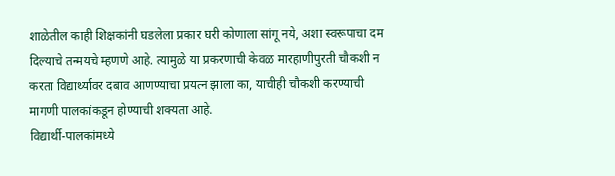शाळेतील काही शिक्षकांनी घडलेला प्रकार घरी कोणाला सांगू नये, अशा स्वरूपाचा दम दिल्याचे तन्मयचे म्हणणे आहे. त्यामुळे या प्रकरणाची केवळ मारहाणीपुरती चौकशी न करता विद्यार्थ्यावर दबाव आणण्याचा प्रयत्न झाला का, याचीही चौकशी करण्याची मागणी पालकांकडून होण्याची शक्यता आहे.
विद्यार्थी-पालकांमध्ये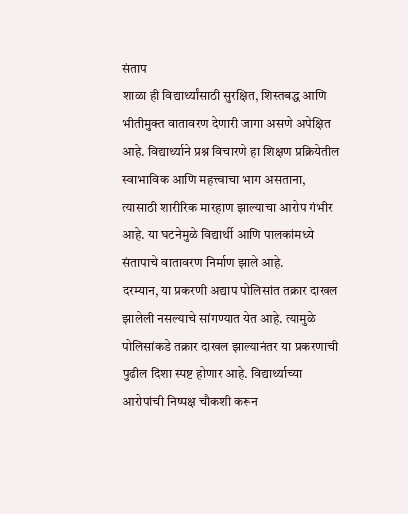संताप
शाळा ही विद्यार्थ्यांसाठी सुरक्षित, शिस्तबद्ध आणि भीतीमुक्त वातावरण देणारी जागा असणे अपेक्षित आहे. विद्यार्थ्याने प्रश्न विचारणे हा शिक्षण प्रक्रियेतील स्वाभाविक आणि महत्त्वाचा भाग असताना, त्यासाठी शारीरिक मारहाण झाल्याचा आरोप गंभीर आहे. या घटनेमुळे विद्यार्थी आणि पालकांमध्ये संतापाचे वातावरण निर्माण झाले आहे.
दरम्यान, या प्रकरणी अद्याप पोलिसांत तक्रार दाखल झालेली नसल्याचे सांगण्यात येत आहे. त्यामुळे पोलिसांकडे तक्रार दाखल झाल्यानंतर या प्रकरणाची पुढील दिशा स्पष्ट होणार आहे. विद्यार्थ्याच्या आरोपांची निष्पक्ष चौकशी करून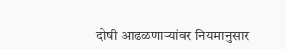दोषी आढळणाऱ्यांवर नियमानुसार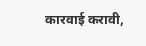कारवाई करावी,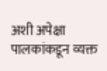अशी अपेक्षा पालकांकडून व्यक्त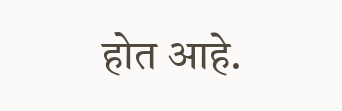होत आहे.